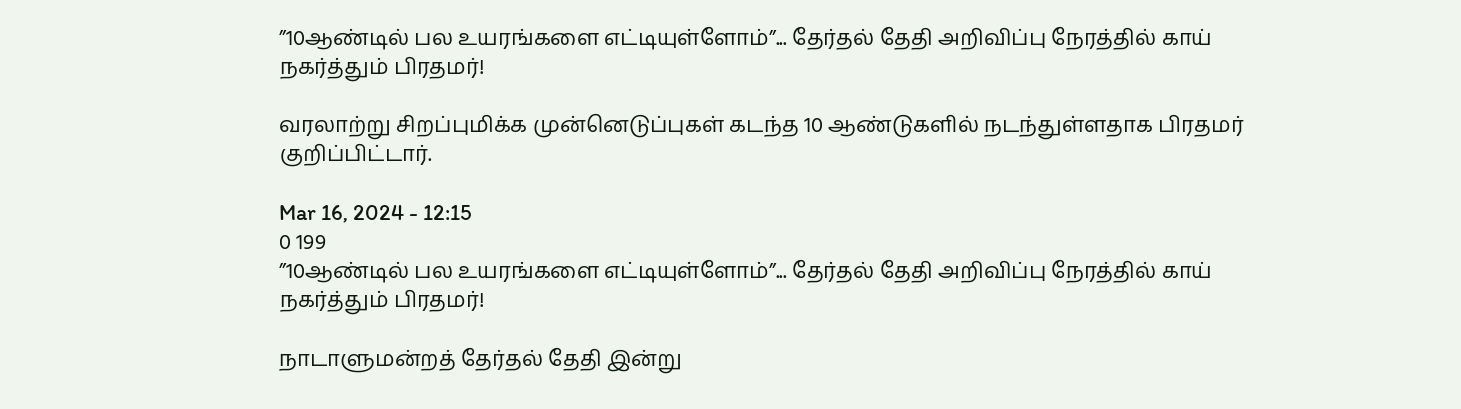”10ஆண்டில் பல உயரங்களை எட்டியுள்ளோம்”... தேர்தல் தேதி அறிவிப்பு நேரத்தில் காய் நகர்த்தும் பிரதமர்!

வரலாற்று சிறப்புமிக்க முன்னெடுப்புகள் கடந்த 10 ஆண்டுகளில் நடந்துள்ளதாக பிரதமர் குறிப்பிட்டார்.

Mar 16, 2024 - 12:15
0 199
”10ஆண்டில் பல உயரங்களை எட்டியுள்ளோம்”... தேர்தல் தேதி அறிவிப்பு நேரத்தில் காய் நகர்த்தும் பிரதமர்!

நாடாளுமன்றத் தேர்தல் தேதி இன்று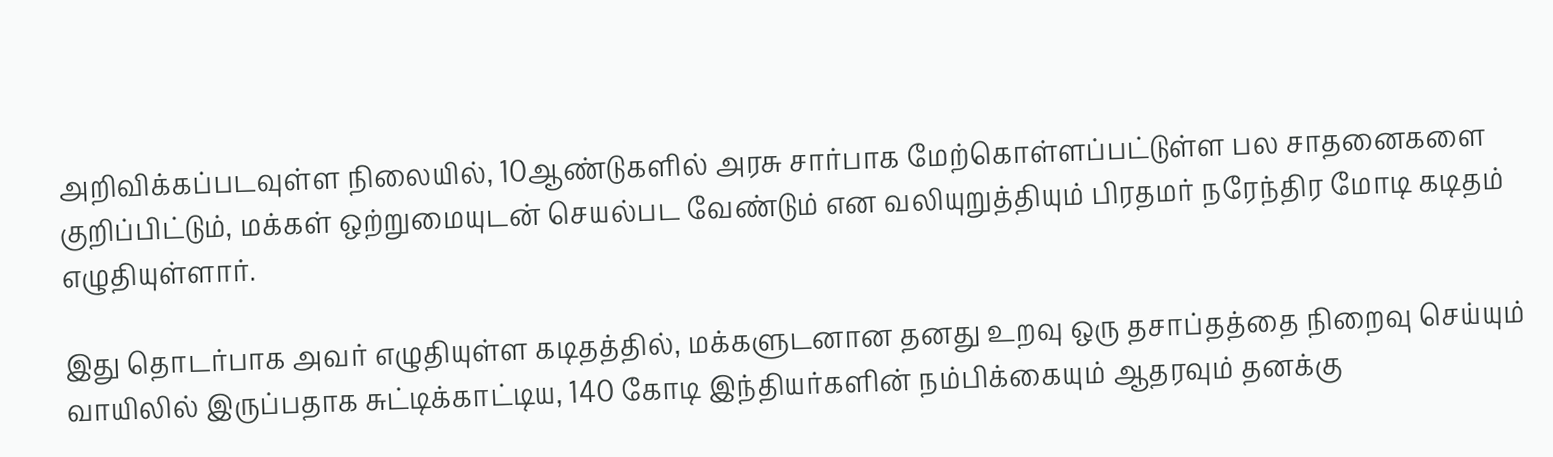அறிவிக்கப்படவுள்ள நிலையில், 10ஆண்டுகளில் அரசு சார்பாக மேற்கொள்ளப்பட்டுள்ள பல சாதனைகளை குறிப்பிட்டும், மக்கள் ஒற்றுமையுடன் செயல்பட வேண்டும் என வலியுறுத்தியும் பிரதமர் நரேந்திர மோடி கடிதம் எழுதியுள்ளார்.

இது தொடர்பாக அவர் எழுதியுள்ள கடிதத்தில், மக்களுடனான தனது உறவு ஒரு தசாப்தத்தை நிறைவு செய்யும் வாயிலில் இருப்பதாக சுட்டிக்காட்டிய, 140 கோடி இந்தியர்களின் நம்பிக்கையும் ஆதரவும் தனக்கு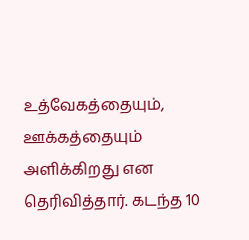உத்வேகத்தையும், ஊக்கத்தையும் அளிக்கிறது என தெரிவித்தார். கடந்த 10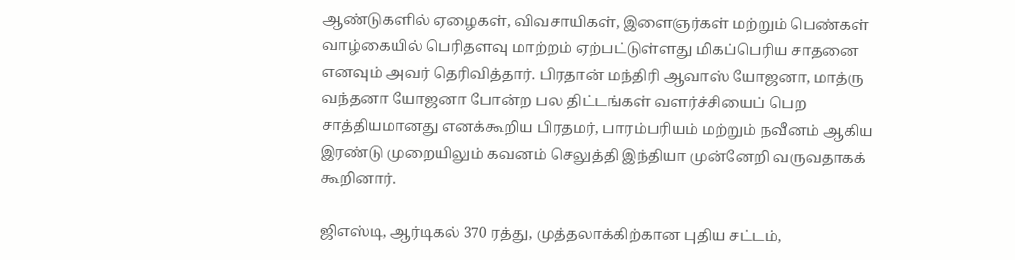ஆண்டுகளில் ஏழைகள், விவசாயிகள், இளைஞர்கள் மற்றும் பெண்கள் வாழ்கையில் பெரிதளவு மாற்றம் ஏற்பட்டுள்ளது மிகப்பெரிய சாதனை எனவும் அவர் தெரிவித்தார். பிரதான் மந்திரி ஆவாஸ் யோஜனா, மாத்ரு வந்தனா யோஜனா போன்ற பல திட்டங்கள் வளர்ச்சியைப் பெற சாத்தியமானது எனக்கூறிய பிரதமர், பாரம்பரியம் மற்றும் நவீனம் ஆகிய இரண்டு முறையிலும் கவனம் செலுத்தி இந்தியா முன்னேறி வருவதாகக் கூறினார்.

ஜிஎஸ்டி, ஆர்டிகல் 370 ரத்து, முத்தலாக்கிற்கான புதிய சட்டம்,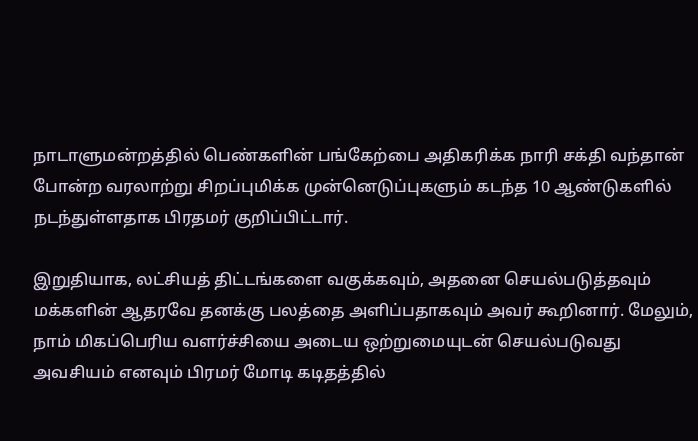நாடாளுமன்றத்தில் பெண்களின் பங்கேற்பை அதிகரிக்க நாரி சக்தி வந்தான் போன்ற வரலாற்று சிறப்புமிக்க முன்னெடுப்புகளும் கடந்த 10 ஆண்டுகளில் நடந்துள்ளதாக பிரதமர் குறிப்பிட்டார்.

இறுதியாக, லட்சியத் திட்டங்களை வகுக்கவும், அதனை செயல்படுத்தவும் மக்களின் ஆதரவே தனக்கு பலத்தை அளிப்பதாகவும் அவர் கூறினார். மேலும், நாம் மிகப்பெரிய வளர்ச்சியை அடைய ஒற்றுமையுடன் செயல்படுவது அவசியம் எனவும் பிரமர் மோடி கடிதத்தில்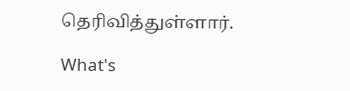தெரிவித்துள்ளார்.

What's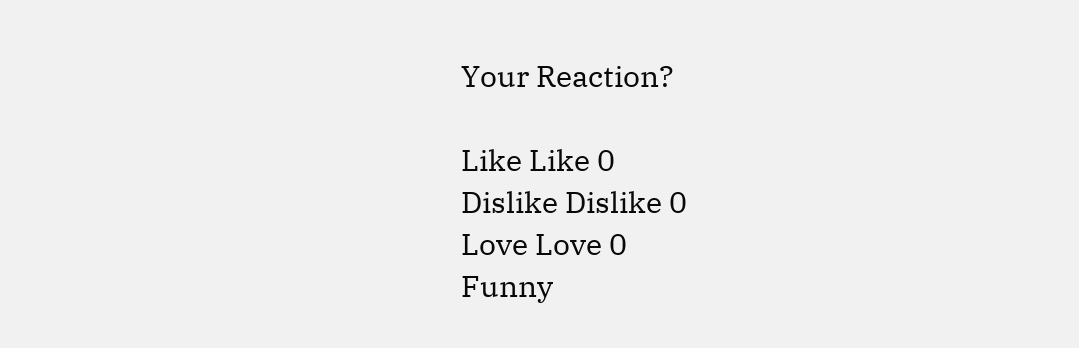Your Reaction?

Like Like 0
Dislike Dislike 0
Love Love 0
Funny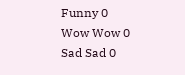Funny 0
Wow Wow 0
Sad Sad 0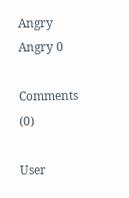Angry Angry 0

Comments (0)

User